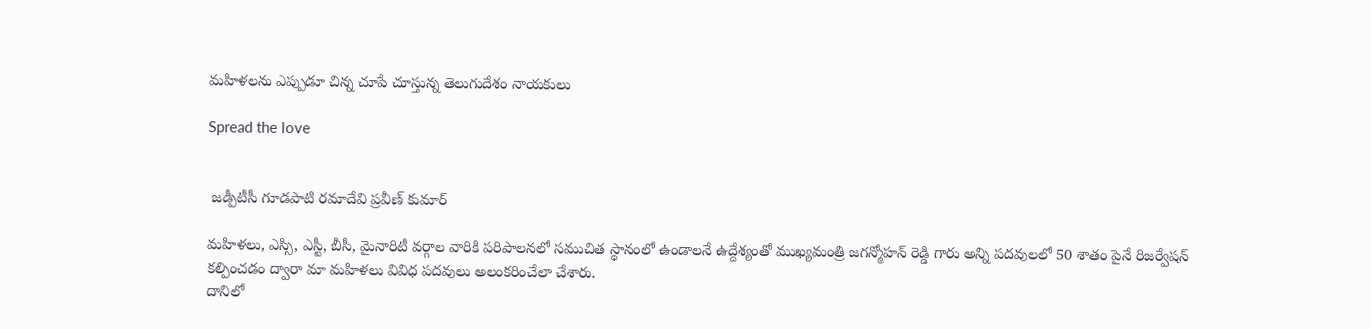మహిళలను ఎప్పుడూ చిన్న చూపే చూస్తున్న తెలుగుదేశం నాయకులు

Spread the love


 జడ్పీటీసీ గూడపాటి రమాదేవి ప్రవీణ్ కుమార్

మహిళలు, ఎస్సి, ఎస్టీ, బీసీ, మైనారిటీ వర్గాల వారికి పరిపాలనలో సముచిత స్థానంలో ఉండాలనే ఉద్దేశ్యంతో ముఖ్యమంత్రి జగన్మోహన్ రెడ్డి గారు అన్ని పదవులలో 50 శాతం పైనే రిజర్వేషన్ కల్పించడం ద్వారా మా మహిళలు వివిధ పదవులు అలంకరించేలా చేశారు.
దానిలో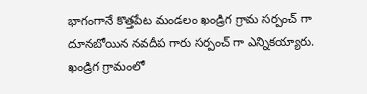భాగంగానే కొత్తపేట మండలం ఖండ్రిగ గ్రామ సర్పంచ్ గా దూనబోయిన నవదీప గారు సర్పంచ్ గా ఎన్నికయ్యారు.
ఖండ్రిగ గ్రామంలో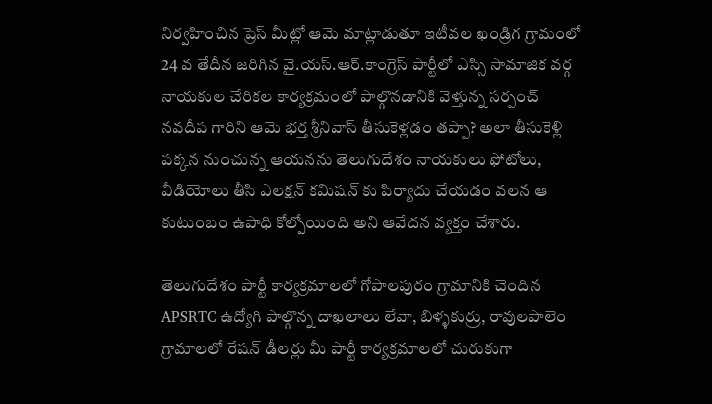నిర్వహించిన ప్రెస్ మీట్లో ఆమె మాట్లాడుతూ ఇటీవల ఖండ్రిగ గ్రామంలో 24 వ తేదీన జరిగిన వై.యస్.ఆర్.కాంగ్రెస్ పార్టీలో ఎస్సి సామాజిక వర్గ నాయకుల చేరికల కార్యక్రమంలో పాల్గొనడానికి వెళ్తున్న సర్పంచ్ నవదీప గారిని ఆమె భర్త శ్రీనివాస్ తీసుకెళ్లడం తప్పా? అలా తీసుకెళ్లి పక్కన నుంచున్న ఆయనను తెలుగుదేశం నాయకులు ఫోటోలు, వీడియోలు తీసి ఎలక్షన్ కమిషన్ కు పిర్యాదు చేయడం వలన ఆ కుటుంబం ఉపాధి కోల్పోయింది అని ఆవేదన వ్యక్తం చేశారు.

తెలుగుదేశం పార్టీ కార్యక్రమాలలో గోపాలపురం గ్రామానికి చెందిన APSRTC ఉద్యోగి పాల్గొన్న దాఖలాలు లేవా, బిళ్ళకుర్రు, రావులపాలెం గ్రామాలలో రేషన్ డీలర్లు మీ పార్టీ కార్యక్రమాలలో చురుకుగా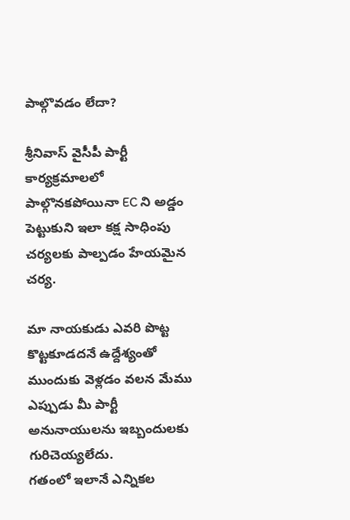పాల్గొవడం లేదా?

శ్రీనివాస్ వైసీపీ పార్టీ కార్యక్రమాలలో పాల్గొనకపోయినా EC ని అడ్డం పెట్టుకుని ఇలా కక్ష సాధింపు చర్యలకు పాల్పడం హేయమైన చర్య.

మా నాయకుడు ఎవరి పొట్ట కొట్టకూడదనే ఉద్దేశ్యంతో ముందుకు వెళ్లడం వలన మేము ఎప్పుడు మీ పార్టీ అనునాయులను ఇబ్బందులకు గురిచెయ్యలేదు.
గతంలో ఇలానే ఎన్నికల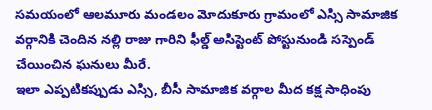సమయంలో ఆలమూరు మండలం మోదుకూరు గ్రామంలో ఎస్సి సామాజిక వర్గానికి చెందిన నల్లి రాజు గారిని ఫీల్డ్ అసిస్టెంట్ పోస్టునుండి సస్పెండ్ చేయించిన ఘనులు మీరే.
ఇలా ఎప్పటికప్పుడు ఎస్సి, బీసీ సామాజిక వర్గాల మీద కక్ష సాధింపు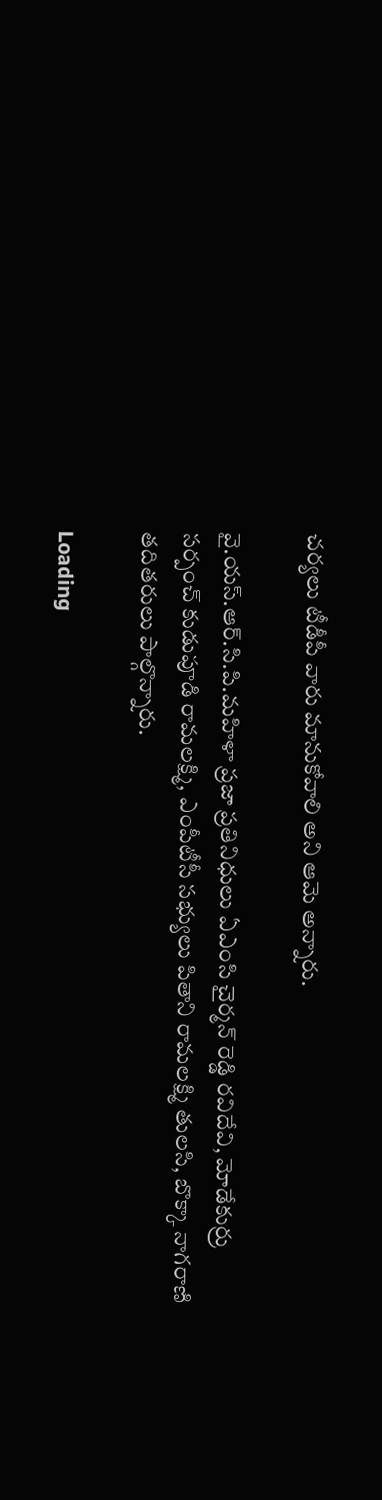చర్యలు టీడీపీ వారు మానుకోవాలి అని ఆమె అన్నారు.

వై.యస్.ఆర్.సి.పి.మహిళా ప్రజా ప్రతినిధులు ఏఎంసి చైర్మన్ రెడ్డి రవిదేవి, మోడేకుర్రు సర్పంచ్ కుడుపూడి రామలక్ష్మి, ఎంపీటీసీ సభ్యులు పితాని రామలక్ష్మి తులసి, బొక్కా నాగరాణి తదితరులు పాల్గొన్నారు.

Loading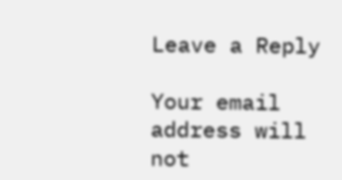Leave a Reply

Your email address will not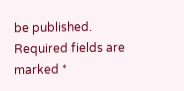be published. Required fields are marked *